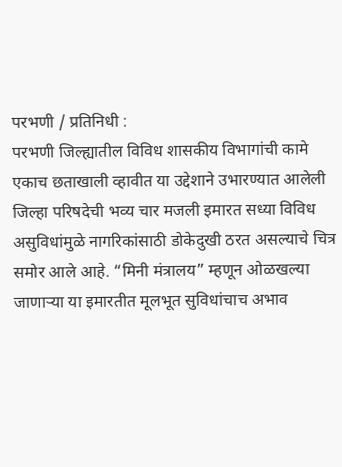परभणी / प्रतिनिधी :
परभणी जिल्ह्यातील विविध शासकीय विभागांची कामे एकाच छताखाली व्हावीत या उद्देशाने उभारण्यात आलेली जिल्हा परिषदेची भव्य चार मजली इमारत सध्या विविध असुविधांमुळे नागरिकांसाठी डोकेदुखी ठरत असल्याचे चित्र समोर आले आहे. “मिनी मंत्रालय” म्हणून ओळखल्या जाणाऱ्या या इमारतीत मूलभूत सुविधांचाच अभाव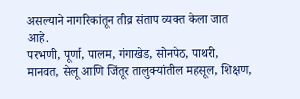असल्याने नागरिकांतून तीव्र संताप व्यक्त केला जात आहे.
परभणी, पूर्णा, पालम, गंगाखेड, सोनपेठ, पाथरी, मानवत, सेलू आणि जिंतूर तालुक्यांतील महसूल, शिक्षण,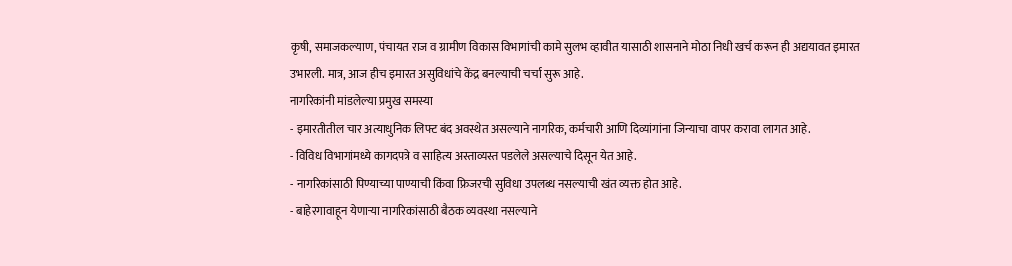कृषी, समाजकल्याण, पंचायत राज व ग्रामीण विकास विभागांची कामे सुलभ व्हावीत यासाठी शासनाने मोठा निधी खर्च करून ही अद्ययावत इमारत उभारली. मात्र, आज हीच इमारत असुविधांचे केंद्र बनल्याची चर्चा सुरू आहे.
नागरिकांनी मांडलेल्या प्रमुख समस्या
- इमारतीतील चार अत्याधुनिक लिफ्ट बंद अवस्थेत असल्याने नागरिक, कर्मचारी आणि दिव्यांगांना जिन्याचा वापर करावा लागत आहे.
- विविध विभागांमध्ये कागदपत्रे व साहित्य अस्ताव्यस्त पडलेले असल्याचे दिसून येत आहे.
- नागरिकांसाठी पिण्याच्या पाण्याची किंवा फ्रिजरची सुविधा उपलब्ध नसल्याची खंत व्यक्त होत आहे.
- बाहेरगावाहून येणाऱ्या नागरिकांसाठी बैठक व्यवस्था नसल्याने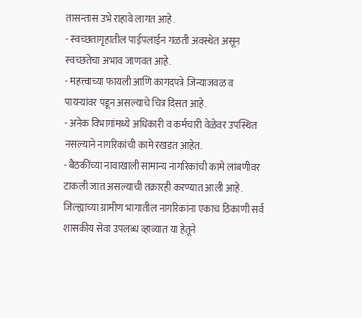तासन्तास उभे राहावे लागत आहे.
- स्वच्छतागृहातील पाईपलाईन गळती अवस्थेत असून स्वच्छतेचा अभाव जाणवत आहे.
- महत्त्वाच्या फायली आणि कागदपत्रे जिन्याजवळ व पायऱ्यांवर पडून असल्याचे चित्र दिसत आहे.
- अनेक विभागांमध्ये अधिकारी व कर्मचारी वेळेवर उपस्थित नसल्याने नागरिकांची कामे रखडत आहेत.
- बैठकींच्या नावाखाली सामान्य नागरिकांची कामे लांबणीवर टाकली जात असल्याची तक्रारही करण्यात आली आहे.
जिल्ह्याच्या ग्रामीण भागातील नागरिकांना एकाच ठिकाणी सर्व शासकीय सेवा उपलब्ध व्हाव्यात या हेतूने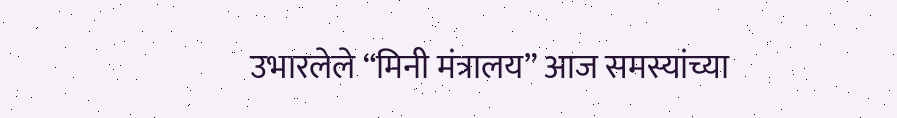उभारलेले “मिनी मंत्रालय” आज समस्यांच्या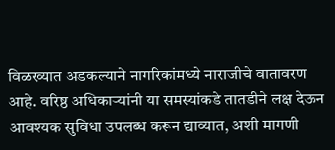विळख्यात अडकल्याने नागरिकांमध्ये नाराजीचे वातावरण आहे. वरिष्ठ अधिकाऱ्यांनी या समस्यांकडे तातडीने लक्ष देऊन आवश्यक सुविधा उपलब्ध करून द्याव्यात, अशी मागणी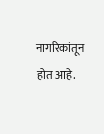नागरिकांतून होत आहे.